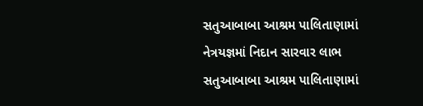સતુઆબાબા આશ્રમ પાલિતાણામાં નેત્રયજ્ઞમાં નિદાન સારવાર લાભ
સતુઆબાબા આશ્રમ પાલિતાણામાં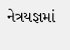નેત્રયજ્ઞમાં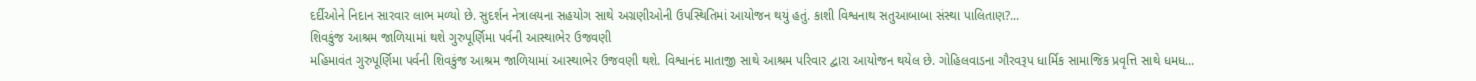દર્દીઓને નિદાન સારવાર લાભ મળ્યો છે. સુદર્શન નેત્રાલયના સહયોગ સાથે અગ્રણીઓની ઉપસ્થિતિમાં આયોજન થયું હતું. કાશી વિશ્વનાથ સતુઆબાબા સંસ્થા પાલિતાણ?...
શિવકુંજ આશ્રમ જાળિયામાં થશે ગુરુપૂર્ણિમા પર્વની આસ્થાભેર ઉજવણી
મહિમાવંત ગુરુપૂર્ણિમા પર્વની શિવકુંજ આશ્રમ જાળિયામાં આસ્થાભેર ઉજવણી થશે. વિશ્વાનંદ માતાજી સાથે આશ્રમ પરિવાર દ્વારા આયોજન થયેલ છે. ગોહિલવાડના ગૌરવરૂપ ધાર્મિક સામાજિક પ્રવૃત્તિ સાથે ધમધ...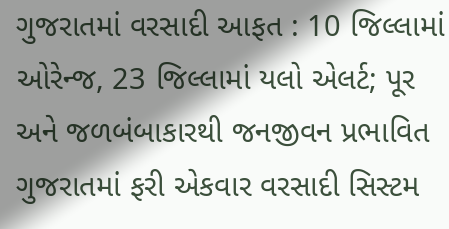ગુજરાતમાં વરસાદી આફત : 10 જિલ્લામાં ઓરેન્જ, 23 જિલ્લામાં યલો એલર્ટ; પૂર અને જળબંબાકારથી જનજીવન પ્રભાવિત
ગુજરાતમાં ફરી એકવાર વરસાદી સિસ્ટમ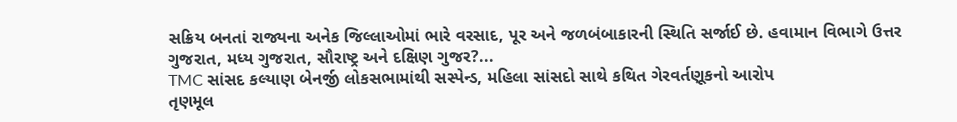સક્રિય બનતાં રાજ્યના અનેક જિલ્લાઓમાં ભારે વરસાદ, પૂર અને જળબંબાકારની સ્થિતિ સર્જાઈ છે. હવામાન વિભાગે ઉત્તર ગુજરાત, મધ્ય ગુજરાત, સૌરાષ્ટ્ર અને દક્ષિણ ગુજર?...
TMC સાંસદ કલ્યાણ બેનર્જી લોકસભામાંથી સસ્પેન્ડ, મહિલા સાંસદો સાથે કથિત ગેરવર્તણૂકનો આરોપ
તૃણમૂલ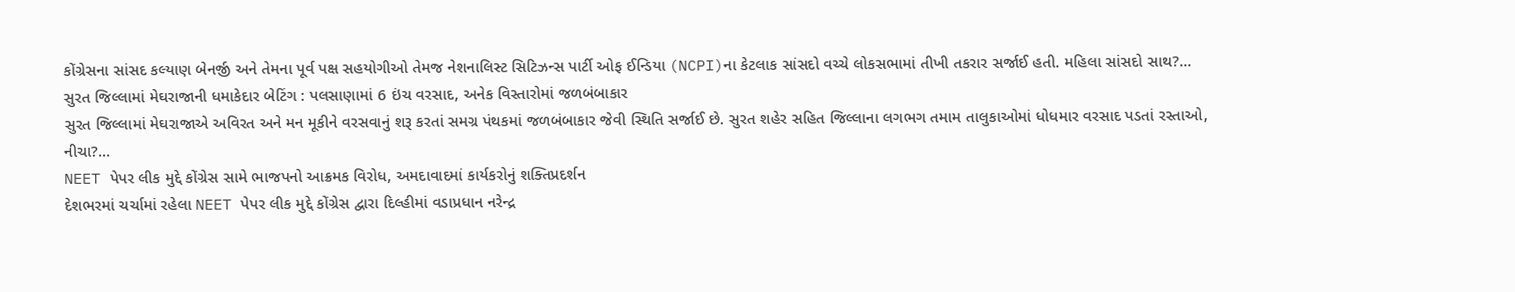કોંગ્રેસના સાંસદ કલ્યાણ બેનર્જી અને તેમના પૂર્વ પક્ષ સહયોગીઓ તેમજ નેશનાલિસ્ટ સિટિઝન્સ પાર્ટી ઓફ ઈન્ડિયા (NCPI)ના કેટલાક સાંસદો વચ્ચે લોકસભામાં તીખી તકરાર સર્જાઈ હતી. મહિલા સાંસદો સાથ?...
સુરત જિલ્લામાં મેઘરાજાની ધમાકેદાર બેટિંગ : પલસાણામાં 6 ઇંચ વરસાદ, અનેક વિસ્તારોમાં જળબંબાકાર
સુરત જિલ્લામાં મેઘરાજાએ અવિરત અને મન મૂકીને વરસવાનું શરૂ કરતાં સમગ્ર પંથકમાં જળબંબાકાર જેવી સ્થિતિ સર્જાઈ છે. સુરત શહેર સહિત જિલ્લાના લગભગ તમામ તાલુકાઓમાં ધોધમાર વરસાદ પડતાં રસ્તાઓ, નીચા?...
NEET પેપર લીક મુદ્દે કોંગ્રેસ સામે ભાજપનો આક્રમક વિરોધ, અમદાવાદમાં કાર્યકરોનું શક્તિપ્રદર્શન
દેશભરમાં ચર્ચામાં રહેલા NEET પેપર લીક મુદ્દે કોંગ્રેસ દ્વારા દિલ્હીમાં વડાપ્રધાન નરેન્દ્ર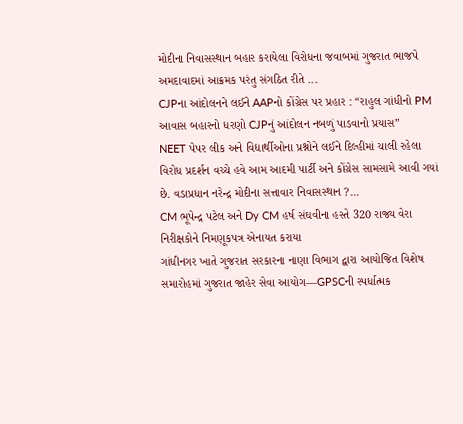મોદીના નિવાસસ્થાન બહાર કરાયેલા વિરોધના જવાબમાં ગુજરાત ભાજપે અમદાવાદમાં આક્રમક પરંતુ સંગઠિત રીતે ...
CJPના આંદોલનને લઈને AAPનો કોંગ્રેસ પર પ્રહાર : “રાહુલ ગાંધીનો PM આવાસ બહારનો ધરણો CJPનું આંદોલન નબળું પાડવાનો પ્રયાસ”
NEET પેપર લીક અને વિદ્યાર્થીઓના પ્રશ્નોને લઈને દિલ્હીમાં ચાલી રહેલા વિરોધ પ્રદર્શન વચ્ચે હવે આમ આદમી પાર્ટી અને કોંગ્રેસ સામસામે આવી ગયાં છે. વડાપ્રધાન નરેન્દ્ર મોદીના સત્તાવાર નિવાસસ્થાન ?...
CM ભૂપેન્દ્ર પટેલ અને Dy CM હર્ષ સંઘવીના હસ્તે 320 રાજ્ય વેરા નિરીક્ષકોને નિમણૂકપત્ર એનાયત કરાયા
ગાંધીનગર ખાતે ગુજરાત સરકારના નાણા વિભાગ દ્વારા આયોજિત વિશેષ સમારોહમાં ગુજરાત જાહેર સેવા આયોગ—GPSCની સ્પર્ધાત્મક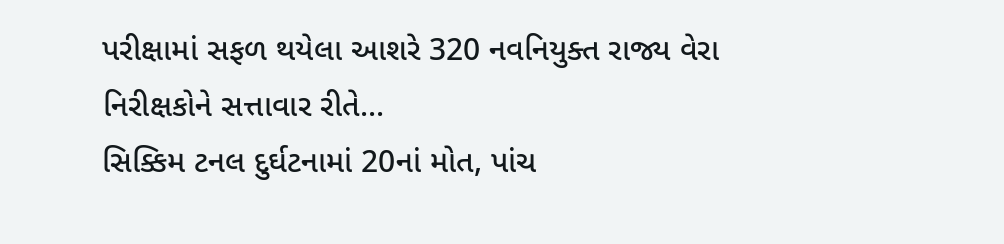પરીક્ષામાં સફળ થયેલા આશરે 320 નવનિયુક્ત રાજ્ય વેરા નિરીક્ષકોને સત્તાવાર રીતે...
સિક્કિમ ટનલ દુર્ઘટનામાં 20નાં મોત, પાંચ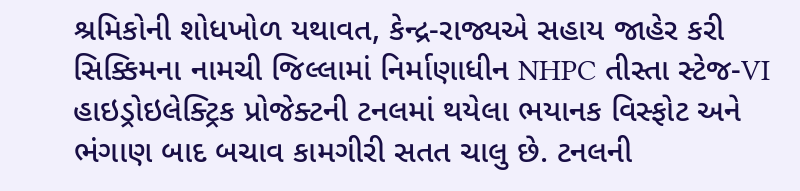શ્રમિકોની શોધખોળ યથાવત, કેન્દ્ર-રાજ્યએ સહાય જાહેર કરી
સિક્કિમના નામચી જિલ્લામાં નિર્માણાધીન NHPC તીસ્તા સ્ટેજ-VI હાઇડ્રોઇલેક્ટ્રિક પ્રોજેક્ટની ટનલમાં થયેલા ભયાનક વિસ્ફોટ અને ભંગાણ બાદ બચાવ કામગીરી સતત ચાલુ છે. ટનલની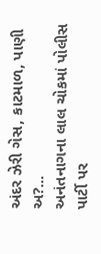અંદર ઝેરી ગેસ, કાટમાળ, પાણી અ?...
અનંતનાગના લાલ ચોકમાં પોલીસ પાર્ટી પર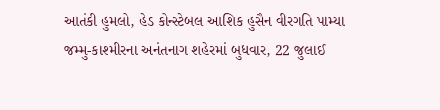આતંકી હુમલો, હેડ કોન્સ્ટેબલ આશિક હુસૈન વીરગતિ પામ્યા
જમ્મુ-કાશ્મીરના અનંતનાગ શહેરમાં બુધવાર, 22 જુલાઈ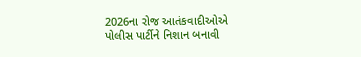2026ના રોજ આતંકવાદીઓએ પોલીસ પાર્ટીને નિશાન બનાવી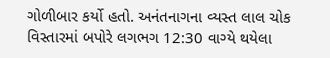ગોળીબાર કર્યો હતો. અનંતનાગના વ્યસ્ત લાલ ચોક વિસ્તારમાં બપોરે લગભગ 12:30 વાગ્યે થયેલા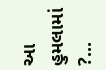આ હુમલામાં ?...